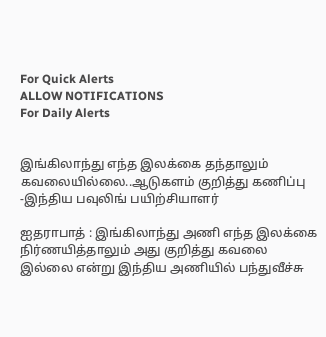For Quick Alerts
ALLOW NOTIFICATIONS
For Daily Alerts


இங்கிலாந்து எந்த இலக்கை தந்தாலும் கவலையில்லை..ஆடுகளம் குறித்து கணிப்பு -இந்திய பவுலிங் பயிற்சியாளர்

ஐதராபாத் : இங்கிலாந்து அணி எந்த இலக்கை நிர்ணயித்தாலும் அது குறித்து கவலை இல்லை என்று இந்திய அணியில் பந்துவீச்சு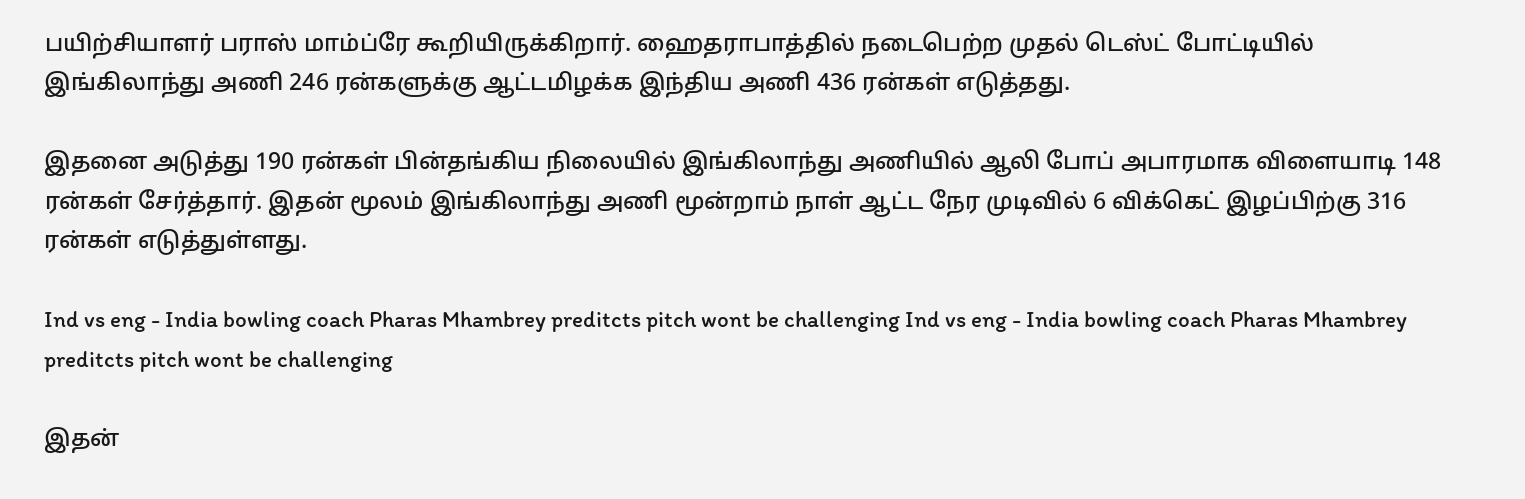பயிற்சியாளர் பராஸ் மாம்ப்ரே கூறியிருக்கிறார். ஹைதராபாத்தில் நடைபெற்ற முதல் டெஸ்ட் போட்டியில் இங்கிலாந்து அணி 246 ரன்களுக்கு ஆட்டமிழக்க இந்திய அணி 436 ரன்கள் எடுத்தது.

இதனை அடுத்து 190 ரன்கள் பின்தங்கிய நிலையில் இங்கிலாந்து அணியில் ஆலி போப் அபாரமாக விளையாடி 148 ரன்கள் சேர்த்தார். இதன் மூலம் இங்கிலாந்து அணி மூன்றாம் நாள் ஆட்ட நேர முடிவில் 6 விக்கெட் இழப்பிற்கு 316 ரன்கள் எடுத்துள்ளது.

Ind vs eng - India bowling coach Pharas Mhambrey preditcts pitch wont be challenging Ind vs eng - India bowling coach Pharas Mhambrey preditcts pitch wont be challenging

இதன்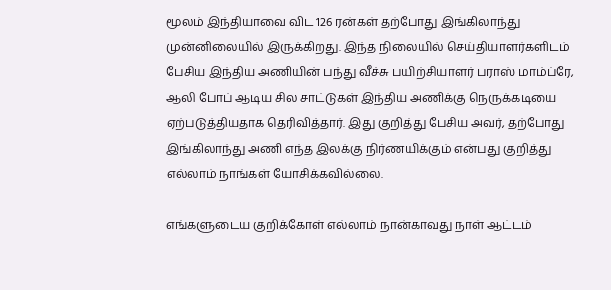மூலம் இந்தியாவை விட 126 ரன்கள் தற்போது இங்கிலாந்து முன்னிலையில் இருக்கிறது. இந்த நிலையில் செய்தியாளர்களிடம் பேசிய இந்திய அணியின் பந்து வீச்சு பயிற்சியாளர் பராஸ் மாம்ப்ரே, ஆலி போப் ஆடிய சில சாட்டுகள் இந்திய அணிக்கு நெருக்கடியை ஏற்படுத்தியதாக தெரிவித்தார். இது குறித்து பேசிய அவர், தற்போது இங்கிலாந்து அணி எந்த இலக்கு நிர்ணயிக்கும் என்பது குறித்து எல்லாம் நாங்கள் யோசிக்கவில்லை.

எங்களுடைய குறிக்கோள் எல்லாம் நான்காவது நாள் ஆட்டம்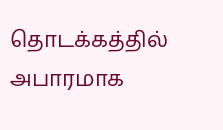தொடக்கத்தில் அபாரமாக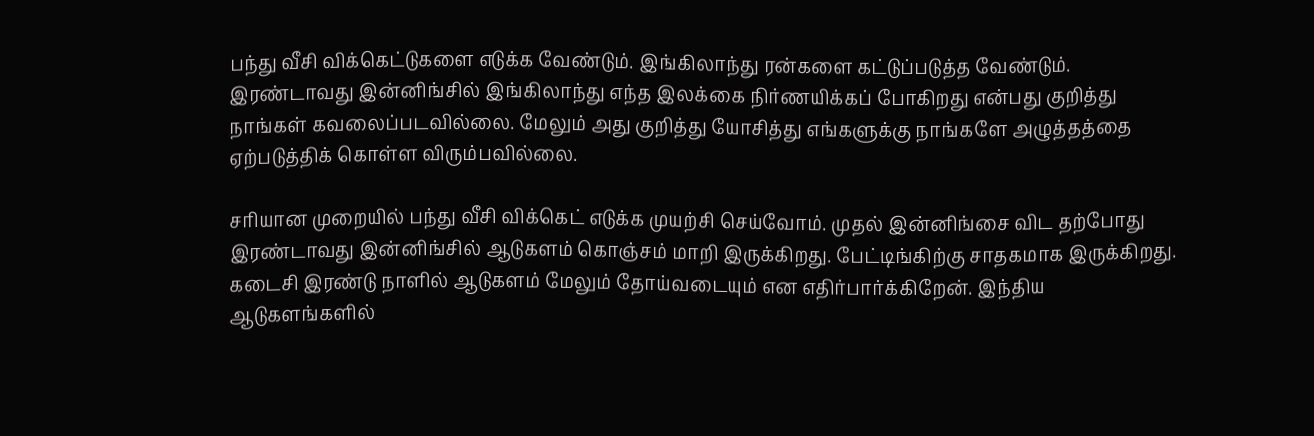பந்து வீசி விக்கெட்டுகளை எடுக்க வேண்டும். இங்கிலாந்து ரன்களை கட்டுப்படுத்த வேண்டும். இரண்டாவது இன்னிங்சில் இங்கிலாந்து எந்த இலக்கை நிர்ணயிக்கப் போகிறது என்பது குறித்து நாங்கள் கவலைப்படவில்லை. மேலும் அது குறித்து யோசித்து எங்களுக்கு நாங்களே அழுத்தத்தை ஏற்படுத்திக் கொள்ள விரும்பவில்லை.

சரியான முறையில் பந்து வீசி விக்கெட் எடுக்க முயற்சி செய்வோம். முதல் இன்னிங்சை விட தற்போது இரண்டாவது இன்னிங்சில் ஆடுகளம் கொஞ்சம் மாறி இருக்கிறது. பேட்டிங்கிற்கு சாதகமாக இருக்கிறது. கடைசி இரண்டு நாளில் ஆடுகளம் மேலும் தோய்வடையும் என எதிர்பார்க்கிறேன். இந்திய ஆடுகளங்களில்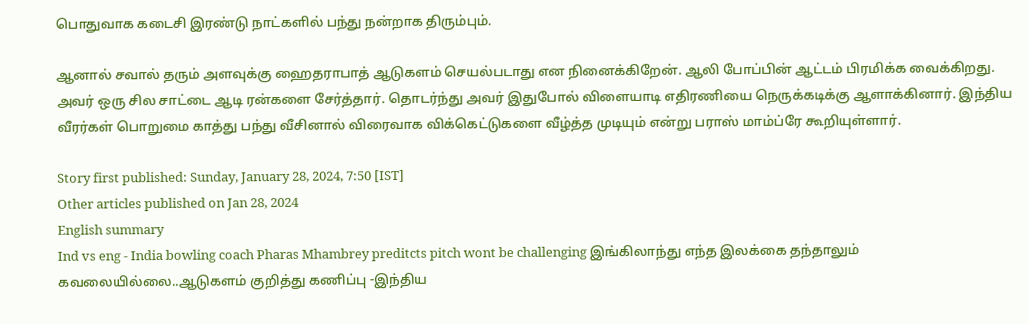பொதுவாக கடைசி இரண்டு நாட்களில் பந்து நன்றாக திரும்பும்.

ஆனால் சவால் தரும் அளவுக்கு ஹைதராபாத் ஆடுகளம் செயல்படாது என நினைக்கிறேன். ஆலி போப்பின் ஆட்டம் பிரமிக்க வைக்கிறது. அவர் ஒரு சில சாட்டை ஆடி ரன்களை சேர்த்தார். தொடர்ந்து அவர் இதுபோல் விளையாடி எதிரணியை நெருக்கடிக்கு ஆளாக்கினார். இந்திய வீரர்கள் பொறுமை காத்து பந்து வீசினால் விரைவாக விக்கெட்டுகளை வீழ்த்த முடியும் என்று பராஸ் மாம்ப்ரே கூறியுள்ளார்.

Story first published: Sunday, January 28, 2024, 7:50 [IST]
Other articles published on Jan 28, 2024
English summary
Ind vs eng - India bowling coach Pharas Mhambrey preditcts pitch wont be challenging இங்கிலாந்து எந்த இலக்கை தந்தாலும் கவலையில்லை..ஆடுகளம் குறித்து கணிப்பு -இந்திய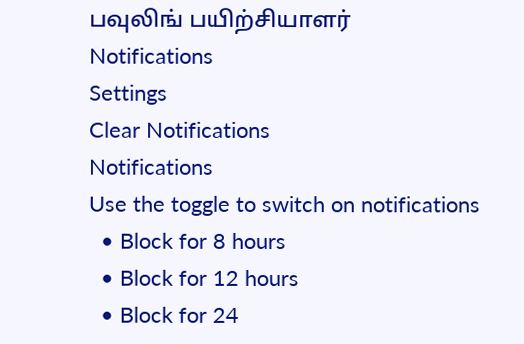பவுலிங் பயிற்சியாளர்
Notifications
Settings
Clear Notifications
Notifications
Use the toggle to switch on notifications
  • Block for 8 hours
  • Block for 12 hours
  • Block for 24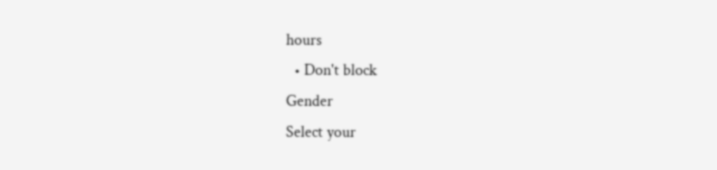hours
  • Don't block
Gender
Select your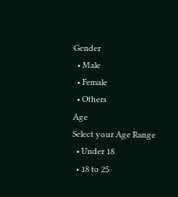Gender
  • Male
  • Female
  • Others
Age
Select your Age Range
  • Under 18
  • 18 to 25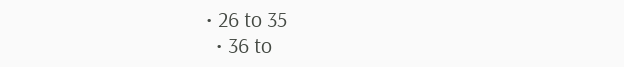• 26 to 35
  • 36 to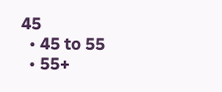45
  • 45 to 55
  • 55+